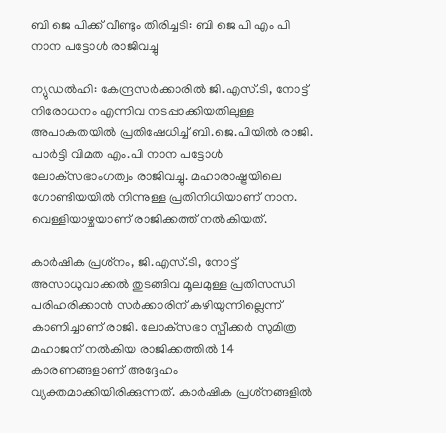ബി ജെ പിക്ക് വീണ്ടും തിരിച്ചടി: ബി ജെ പി എം പി നാന പട്ടോള്‍ രാജിവച്ചു

ന്യുഡല്‍ഹി: കേന്ദ്രസര്‍ക്കാരില്‍ ജി.എസ്.ടി, നോട്ട് നിരോധനം എന്നിവ നടപ്പാക്കിയതിലുള്ള അപാകതയില്‍ പ്രതിഷേധിച്ച് ബി.ജെ.പിയില്‍ രാജി. പാര്‍ട്ടി വിമത എം.പി നാന പട്ടോള്‍ ലോക്‌സഭാംഗത്വം രാജിവച്ചു. മഹാരാഷ്ട്രയിലെ ഗോണ്ടിയയില്‍ നിന്നുള്ള പ്രതിനിധിയാണ് നാന. വെള്ളിയാഴ്ചയാണ് രാജിക്കത്ത് നല്‍കിയത്.

കാര്‍ഷിക പ്രശ്‌നം, ജി.എസ്.ടി, നോട്ട് അസാധുവാക്കല്‍ തുടങ്ങിവ മൂലമുള്ള പ്രതിസന്ധി പരിഹരിക്കാന്‍ സര്‍ക്കാരിന് കഴിയുന്നില്ലെന്ന് കാണിച്ചാണ് രാജി. ലോക്‌സഭാ സ്പീക്കര്‍ സുമിത്ര മഹാജന് നല്‍കിയ രാജിക്കത്തില്‍ 14 കാരണങ്ങളാണ് അദ്ദേഹം വ്യക്തമാക്കിയിരിക്കുന്നത്. കാര്‍ഷിക പ്രശ്‌നങ്ങളില്‍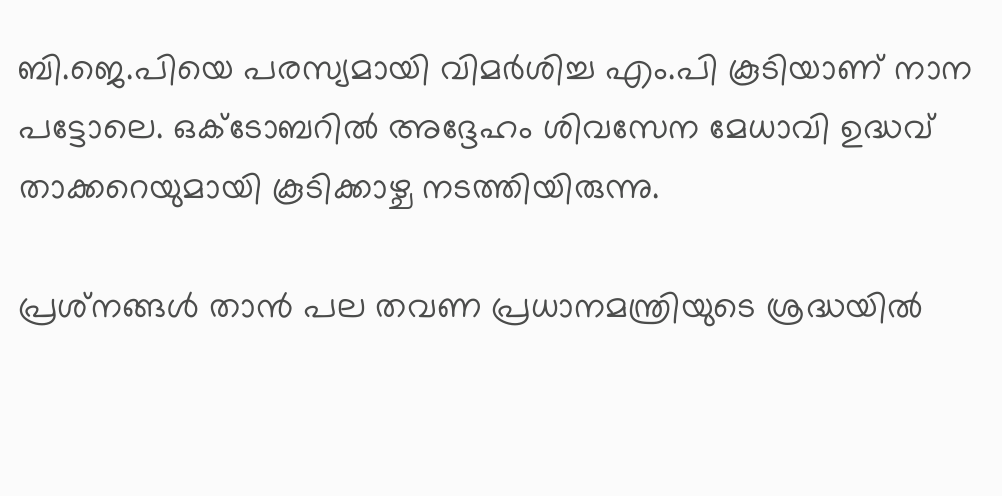ബി.ജെ.പിയെ പരസ്യമായി വിമര്‍ശിച്ച എം.പി കൂടിയാണ് നാന പട്ടോലെ. ഒക്ടോബറില്‍ അദ്ദേഹം ശിവസേന മേധാവി ഉദ്ധവ് താക്കറെയുമായി കൂടിക്കാഴ്ച നടത്തിയിരുന്നു.

പ്രശ്‌നങ്ങള്‍ താന്‍ പല തവണ പ്രധാനമന്ത്രിയുടെ ശ്രദ്ധയില്‍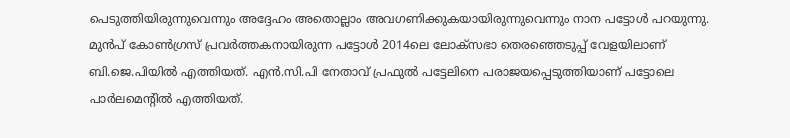പെടുത്തിയിരുന്നുവെന്നും അദ്ദേഹം അതൊല്ലാം അവഗണിക്കുകയായിരുന്നുവെന്നും നാന പട്ടോള്‍ പറയുന്നു. മുന്‍പ് കോണ്‍ഗ്രസ് പ്രവര്‍ത്തകനായിരുന്ന പട്ടോള്‍ 2014ലെ ലോക്‌സഭാ തെരഞ്ഞെടുപ്പ് വേളയിലാണ് ബി.ജെ.പിയില്‍ എത്തിയത്. എന്‍.സി.പി നേതാവ് പ്രഫുല്‍ പട്ടേലിനെ പരാജയപ്പെടുത്തിയാണ് പട്ടോലെ പാര്‍ലമെന്റില്‍ എത്തിയത്.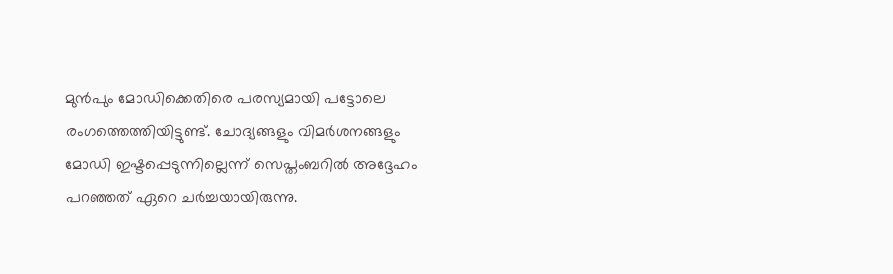മുന്‍പും മോഡിക്കെതിരെ പരസ്യമായി പട്ടോലെ രംഗത്തെത്തിയിട്ടുണ്ട്. ചോദ്യങ്ങളും വിമര്‍ശനങ്ങളും മോഡി ഇഷ്ടപ്പെടുന്നില്ലെന്ന് സെപ്തംബറില്‍ അദ്ദേഹം പറഞ്ഞത് ഏറെ ചര്‍ച്ചയായിരുന്നു.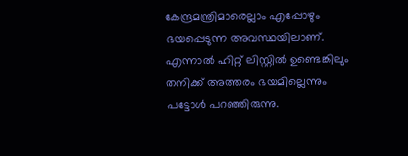കേന്ദ്രമന്ത്രിമാരെല്ലാം എപ്പോഴും ഭയപ്പെടുന്ന അവസ്ഥയിലാണ്. എന്നാല്‍ ഹിറ്റ് ലിസ്റ്റില്‍ ഉണ്ടെങ്കിലും തനിക്ക് അത്തരം ഭയമില്ലെന്നും പട്ടോള്‍ പറഞ്ഞിരുന്നു.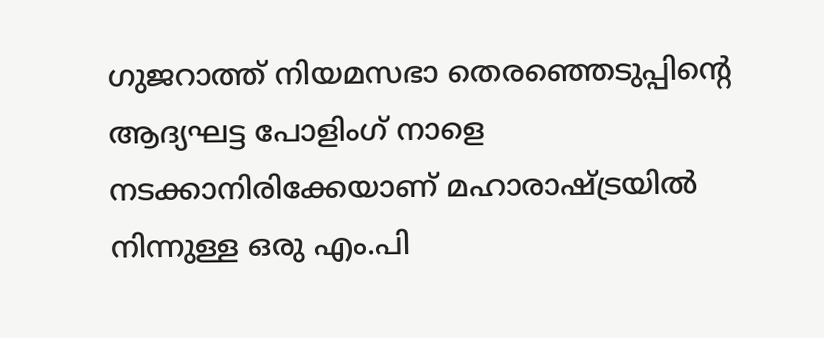ഗുജറാത്ത് നിയമസഭാ തെരഞ്ഞെടുപ്പിന്റെ ആദ്യഘട്ട പോളിംഗ് നാളെ നടക്കാനിരിക്കേയാണ് മഹാരാഷ്ട്രയില്‍ നിന്നുള്ള ഒരു എം.പി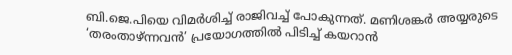ബി.ജെ.പിയെ വിമര്‍ശിച്ച് രാജിവച്ച് പോകുന്നത്. മണിശങ്കര്‍ അയ്യരുടെ ‘തരംതാഴ്ന്നവന്‍’ പ്രയോഗത്തില്‍ പിടിച്ച് കയറാന്‍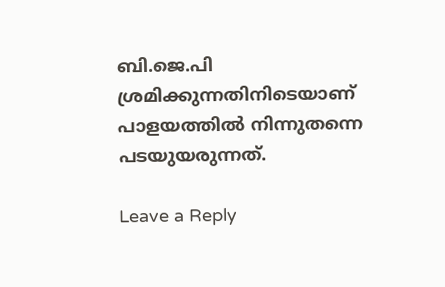ബി.ജെ.പി ശ്രമിക്കുന്നതിനിടെയാണ് പാളയത്തില്‍ നിന്നുതന്നെ പടയുയരുന്നത്.

Leave a Reply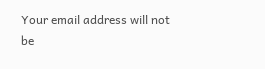Your email address will not be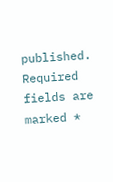published. Required fields are marked *